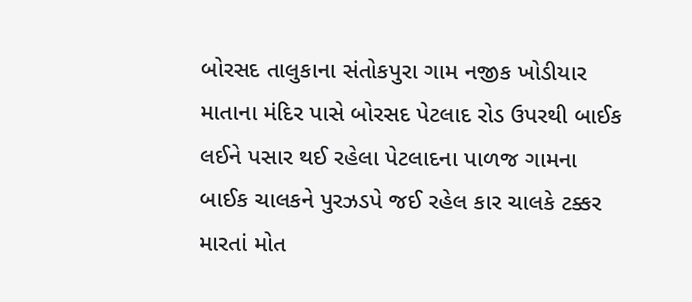બોરસદ તાલુકાના સંતોકપુરા ગામ નજીક ખોડીયાર માતાના મંદિર પાસે બોરસદ પેટલાદ રોડ ઉપરથી બાઈક લઈને પસાર થઈ રહેલા પેટલાદના પાળજ ગામના બાઈક ચાલકને પુરઝડપે જઈ રહેલ કાર ચાલકે ટક્કર મારતાં મોત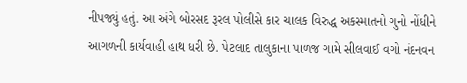નીપજ્યું હતું. આ અંગે બોરસદ રૂરલ પોલીસે કાર ચાલક વિરુદ્ધ અકસ્માતનો ગુનો નોંધીને આગળની કાર્યવાહી હાથ ધરી છે. પેટલાદ તાલુકાના પાળજ ગામે સીલવાઈ વગો નંદનવન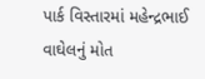પાર્ક વિસ્તારમાં મહેન્દ્રભાઈ વાઘેલનું મોત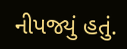નીપજ્યું હતું.